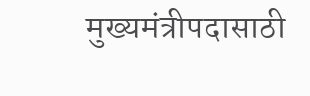मुख्यमंत्रीपदासाठी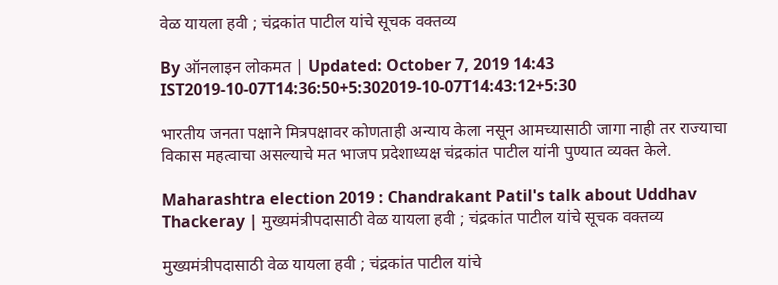वेळ यायला हवी ; चंद्रकांत पाटील यांचे सूचक वक्तव्य

By ऑनलाइन लोकमत | Updated: October 7, 2019 14:43 IST2019-10-07T14:36:50+5:302019-10-07T14:43:12+5:30

भारतीय जनता पक्षाने मित्रपक्षावर कोणताही अन्याय केला नसून आमच्यासाठी जागा नाही तर राज्याचा विकास महत्वाचा असल्याचे मत भाजप प्रदेशाध्यक्ष चंद्रकांत पाटील यांनी पुण्यात व्यक्त केले.

Maharashtra election 2019 : Chandrakant Patil's talk about Uddhav Thackeray | मुख्यमंत्रीपदासाठी वेळ यायला हवी ; चंद्रकांत पाटील यांचे सूचक वक्तव्य

मुख्यमंत्रीपदासाठी वेळ यायला हवी ; चंद्रकांत पाटील यांचे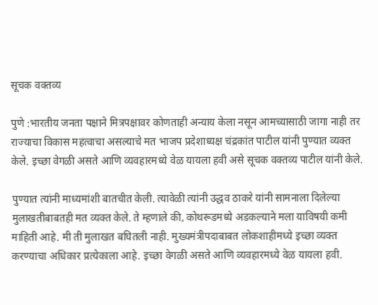सूचक वक्तव्य

पुणे :भारतीय जनता पक्षाने मित्रपक्षावर कोणताही अन्याय केला नसून आमच्यासाठी जागा नाही तर राज्याचा विकास महत्वाचा असल्याचे मत भाजप प्रदेशाध्यक्ष चंद्रकांत पाटील यांनी पुण्यात व्यक्त केले. इच्छा वेगळी असते आणि व्यवहारमध्ये वेळ यायला हवी असे सूचक वक्तव्य पाटील यांनी केले.

पुण्यात त्यांनी माध्यमांशी बातचीत केली. त्यावेळी त्यांनी उद्धव ठाकरे यांनी सामनाला दिलेल्या मुलाखतीबाबतही मत व्यक्त केले. ते म्हणाले की, कोथरूडमध्ये अडकल्याने मला याविषयी कमी माहिती आहे. मी ती मुलाखत बघितली नाही. मुख्यमंत्रीपदाबाबत लोकशाहीमध्ये इच्छा व्यक्त करण्याचा अधिकार प्रत्येकाला आहे. इच्छा वेगळी असते आणि व्यवहारमध्ये वेळ यायला हवी.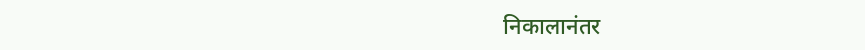निकालानंतर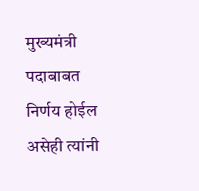मुख्यमंत्री पदाबाबत निर्णय होईल असेही त्यांनी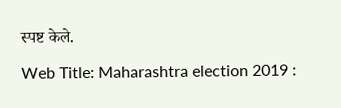स्पष्ट केले.

Web Title: Maharashtra election 2019 :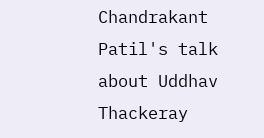Chandrakant Patil's talk about Uddhav Thackeray